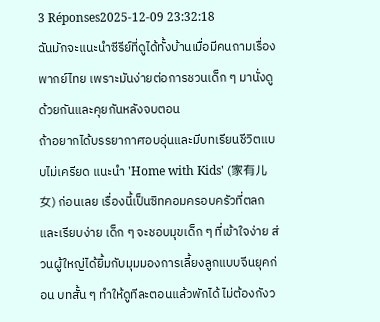3 Réponses2025-12-09 23:32:18
ฉันมักจะแนะนำซีรีย์ที่ดูได้ทั้งบ้านเมื่อมีคนถามเรื่องพากย์ไทย เพราะมันง่ายต่อการชวนเด็ก ๆ มานั่งดูด้วยกันและคุยกันหลังจบตอน
ถ้าอยากได้บรรยากาศอบอุ่นและมีบทเรียนชีวิตแบบไม่เครียด แนะนำ 'Home with Kids' (家有儿女) ก่อนเลย เรื่องนี้เป็นซิทคอมครอบครัวที่ตลกและเรียบง่าย เด็ก ๆ จะชอบมุขเด็ก ๆ ที่เข้าใจง่าย ส่วนผู้ใหญ่ได้ยิ้มกับมุมมองการเลี้ยงลูกแบบจีนยุคก่อน บทสั้น ๆ ทำให้ดูทีละตอนแล้วพักได้ ไม่ต้องกังว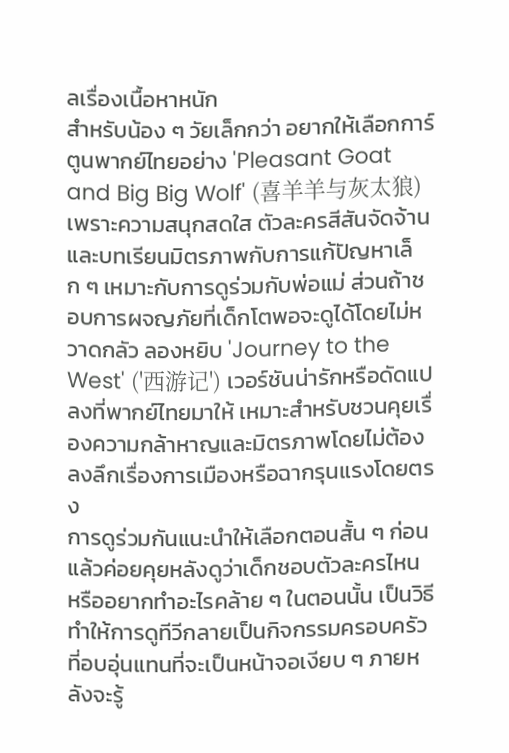ลเรื่องเนื้อหาหนัก
สำหรับน้อง ๆ วัยเล็กกว่า อยากให้เลือกการ์ตูนพากย์ไทยอย่าง 'Pleasant Goat and Big Big Wolf' (喜羊羊与灰太狼) เพราะความสนุกสดใส ตัวละครสีสันจัดจ้าน และบทเรียนมิตรภาพกับการแก้ปัญหาเล็ก ๆ เหมาะกับการดูร่วมกับพ่อแม่ ส่วนถ้าชอบการผจญภัยที่เด็กโตพอจะดูได้โดยไม่หวาดกลัว ลองหยิบ 'Journey to the West' ('西游记') เวอร์ชันน่ารักหรือดัดแปลงที่พากย์ไทยมาให้ เหมาะสำหรับชวนคุยเรื่องความกล้าหาญและมิตรภาพโดยไม่ต้องลงลึกเรื่องการเมืองหรือฉากรุนแรงโดยตรง
การดูร่วมกันแนะนำให้เลือกตอนสั้น ๆ ก่อน แล้วค่อยคุยหลังดูว่าเด็กชอบตัวละครไหน หรืออยากทำอะไรคล้าย ๆ ในตอนนั้น เป็นวิธีทำให้การดูทีวีกลายเป็นกิจกรรมครอบครัวที่อบอุ่นแทนที่จะเป็นหน้าจอเงียบ ๆ ภายหลังจะรู้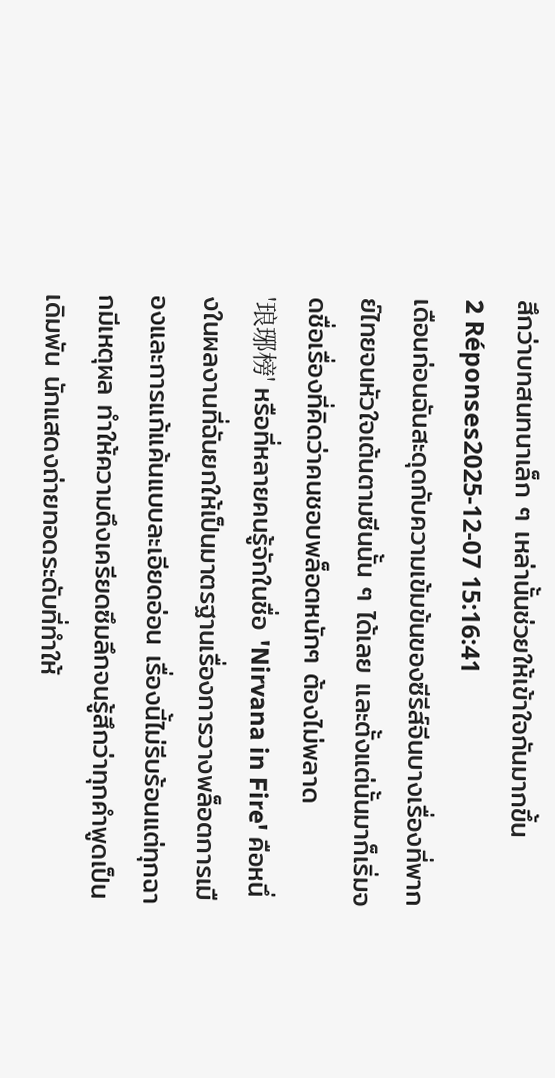สึกว่าบทสนทนาเล็ก ๆ เหล่านั้นช่วยให้เข้าใจกันมากขึ้น
2 Réponses2025-12-07 15:16:41
เดือนก่อนฉันสะดุดกับความเข้มข้นของซีรีส์จีนบางเรื่องที่พากย์ไทยจนหัวใจเต้นตามซีนนั้น ๆ ได้เลย และตั้งแต่นั้นมาก็เริ่มจดชื่อเรื่องที่คิดว่าคนชอบพล็อตหนักๆ ต้องไม่พลาด
'琅琊榜' หรือที่หลายคนรู้จักในชื่อ 'Nirvana in Fire' คือหนึ่งในผลงานที่ฉันยกให้เป็นมาตรฐานเรื่องการวางพล็อตการเมืองและการแก้แค้นแบบละเอียดอ่อน เรื่องนี้ไม่รีบร้อนแต่ทุกฉากมีเหตุผล ทำให้ความตึงเครียดซึมลึกจนรู้สึกว่าทุกคำพูดเป็นเดิมพัน นักแสดงถ่ายทอดระดับที่ทำให้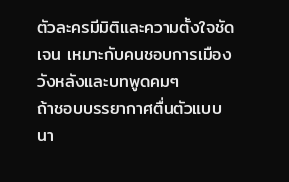ตัวละครมีมิติและความตั้งใจชัดเจน เหมาะกับคนชอบการเมืองวังหลังและบทพูดคมๆ
ถ้าชอบบรรยากาศตื่นตัวแบบนา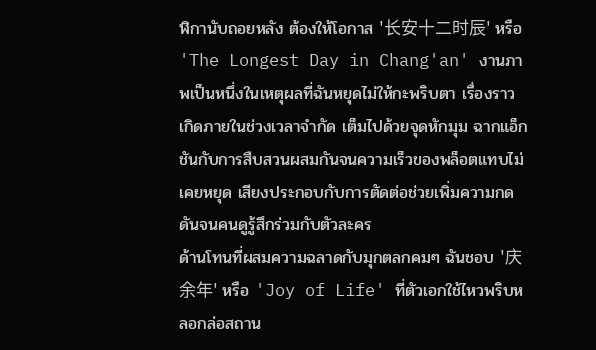ฬิกานับถอยหลัง ต้องให้โอกาส '长安十二时辰' หรือ 'The Longest Day in Chang'an' งานภาพเป็นหนึ่งในเหตุผลที่ฉันหยุดไม่ให้กะพริบตา เรื่องราวเกิดภายในช่วงเวลาจำกัด เต็มไปด้วยจุดหักมุม ฉากแอ็กชันกับการสืบสวนผสมกันจนความเร็วของพล็อตแทบไม่เคยหยุด เสียงประกอบกับการตัดต่อช่วยเพิ่มความกดดันจนคนดูรู้สึกร่วมกับตัวละคร
ด้านโทนที่ผสมความฉลาดกับมุกตลกคมๆ ฉันชอบ '庆余年' หรือ 'Joy of Life' ที่ตัวเอกใช้ไหวพริบหลอกล่อสถาน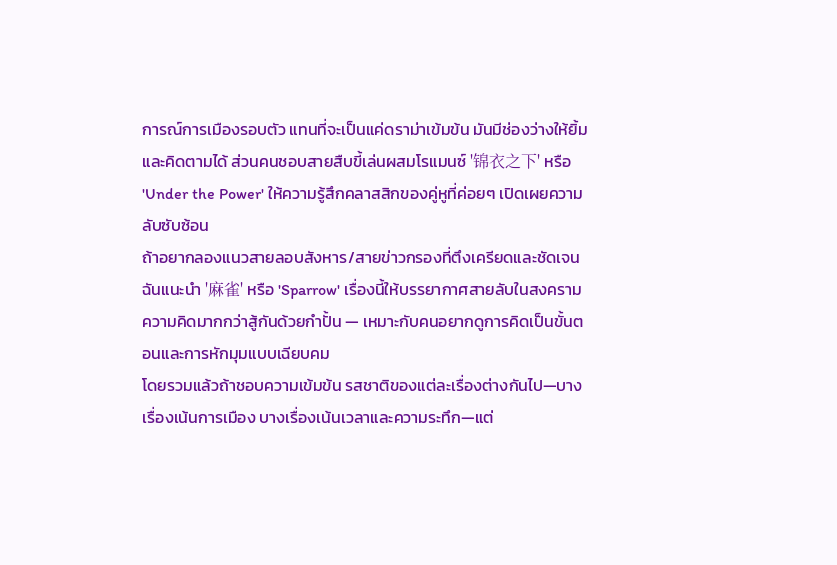การณ์การเมืองรอบตัว แทนที่จะเป็นแค่ดราม่าเข้มข้น มันมีช่องว่างให้ยิ้มและคิดตามได้ ส่วนคนชอบสายสืบขี้เล่นผสมโรแมนซ์ '锦衣之下' หรือ 'Under the Power' ให้ความรู้สึกคลาสสิกของคู่หูที่ค่อยๆ เปิดเผยความลับซับซ้อน
ถ้าอยากลองแนวสายลอบสังหาร/สายข่าวกรองที่ตึงเครียดและชัดเจน ฉันแนะนำ '麻雀' หรือ 'Sparrow' เรื่องนี้ให้บรรยากาศสายลับในสงครามความคิดมากกว่าสู้กันด้วยกำปั้น — เหมาะกับคนอยากดูการคิดเป็นขั้นตอนและการหักมุมแบบเฉียบคม
โดยรวมแล้วถ้าชอบความเข้มข้น รสชาติของแต่ละเรื่องต่างกันไป—บางเรื่องเน้นการเมือง บางเรื่องเน้นเวลาและความระทึก—แต่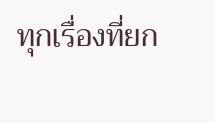ทุกเรื่องที่ยก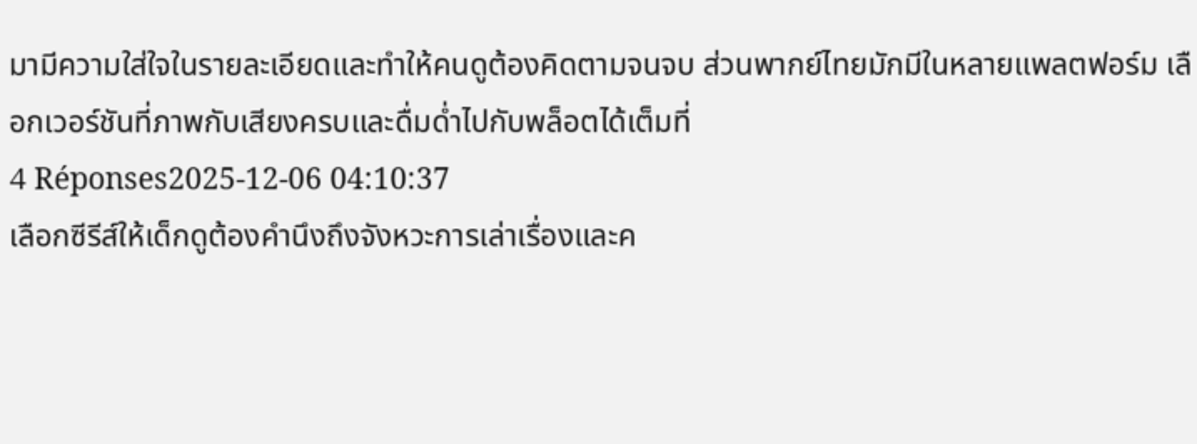มามีความใส่ใจในรายละเอียดและทำให้คนดูต้องคิดตามจนจบ ส่วนพากย์ไทยมักมีในหลายแพลตฟอร์ม เลือกเวอร์ชันที่ภาพกับเสียงครบและดื่มด่ำไปกับพล็อตได้เต็มที่
4 Réponses2025-12-06 04:10:37
เลือกซีรีส์ให้เด็กดูต้องคำนึงถึงจังหวะการเล่าเรื่องและค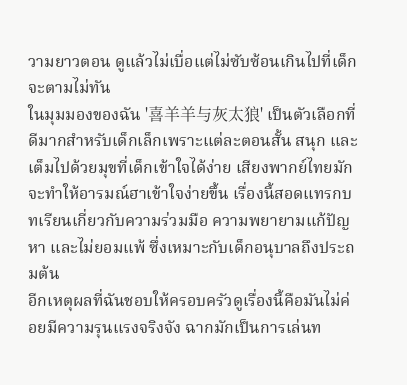วามยาวตอน ดูแล้วไม่เบื่อแต่ไม่ซับซ้อนเกินไปที่เด็กจะตามไม่ทัน
ในมุมมองของฉัน '喜羊羊与灰太狼' เป็นตัวเลือกที่ดีมากสำหรับเด็กเล็กเพราะแต่ละตอนสั้น สนุก และเต็มไปด้วยมุขที่เด็กเข้าใจได้ง่าย เสียงพากย์ไทยมักจะทำให้อารมณ์ฮาเข้าใจง่ายขึ้น เรื่องนี้สอดแทรกบทเรียนเกี่ยวกับความร่วมมือ ความพยายามแก้ปัญหา และไม่ยอมแพ้ ซึ่งเหมาะกับเด็กอนุบาลถึงประถมต้น
อีกเหตุผลที่ฉันชอบให้ครอบครัวดูเรื่องนี้คือมันไม่ค่อยมีความรุนแรงจริงจัง ฉากมักเป็นการเล่นท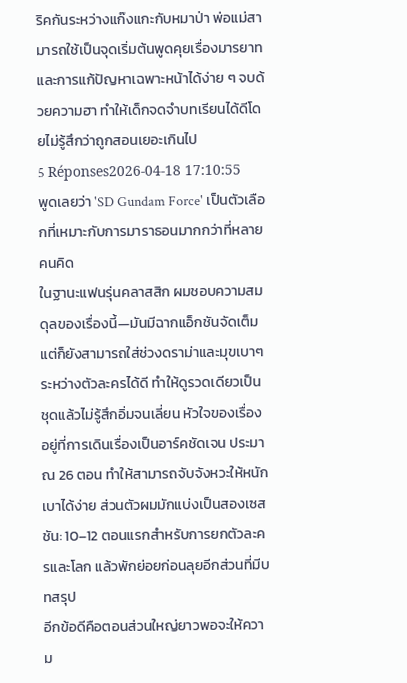ริคกันระหว่างแก๊งแกะกับหมาป่า พ่อแม่สามารถใช้เป็นจุดเริ่มต้นพูดคุยเรื่องมารยาทและการแก้ปัญหาเฉพาะหน้าได้ง่าย ๆ จบด้วยความฮา ทำให้เด็กจดจำบทเรียนได้ดีโดยไม่รู้สึกว่าถูกสอนเยอะเกินไป
5 Réponses2026-04-18 17:10:55
พูดเลยว่า 'SD Gundam Force' เป็นตัวเลือกที่เหมาะกับการมาราธอนมากกว่าที่หลายคนคิด
ในฐานะแฟนรุ่นคลาสสิก ผมชอบความสมดุลของเรื่องนี้—มันมีฉากแอ็กชันจัดเต็ม แต่ก็ยังสามารถใส่ช่วงดราม่าและมุขเบาๆ ระหว่างตัวละครได้ดี ทำให้ดูรวดเดียวเป็นชุดแล้วไม่รู้สึกอิ่มจนเลี่ยน หัวใจของเรื่องอยู่ที่การเดินเรื่องเป็นอาร์คชัดเจน ประมาณ 26 ตอน ทำให้สามารถจับจังหวะให้หนักเบาได้ง่าย ส่วนตัวผมมักแบ่งเป็นสองเซสชัน: 10–12 ตอนแรกสำหรับการยกตัวละครและโลก แล้วพักย่อยก่อนลุยอีกส่วนที่มีบทสรุป
อีกข้อดีคือตอนส่วนใหญ่ยาวพอจะให้ความ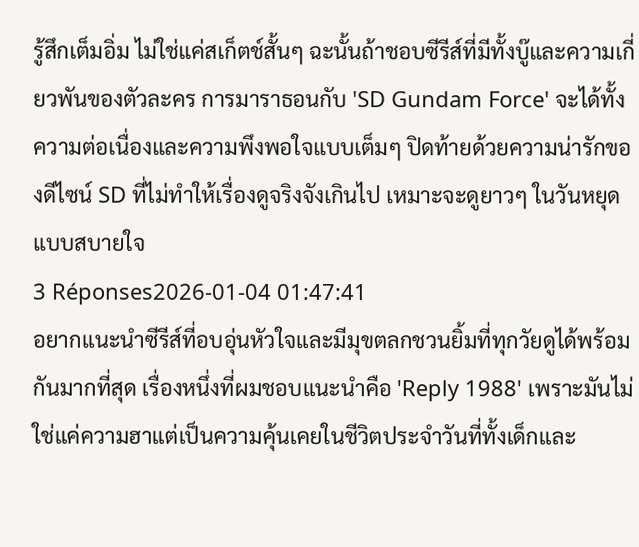รู้สึกเต็มอิ่ม ไม่ใช่แค่สเก็ตช์สั้นๆ ฉะนั้นถ้าชอบซีรีส์ที่มีทั้งบู๊และความเกี่ยวพันของตัวละคร การมาราธอนกับ 'SD Gundam Force' จะได้ทั้งความต่อเนื่องและความพึงพอใจแบบเต็มๆ ปิดท้ายด้วยความน่ารักของดีไซน์ SD ที่ไม่ทำให้เรื่องดูจริงจังเกินไป เหมาะจะดูยาวๆ ในวันหยุดแบบสบายใจ
3 Réponses2026-01-04 01:47:41
อยากแนะนำซีรีส์ที่อบอุ่นหัวใจและมีมุขตลกชวนยิ้มที่ทุกวัยดูได้พร้อมกันมากที่สุด เรื่องหนึ่งที่ผมชอบแนะนำคือ 'Reply 1988' เพราะมันไม่ใช่แค่ความฮาแต่เป็นความคุ้นเคยในชีวิตประจำวันที่ทั้งเด็กและ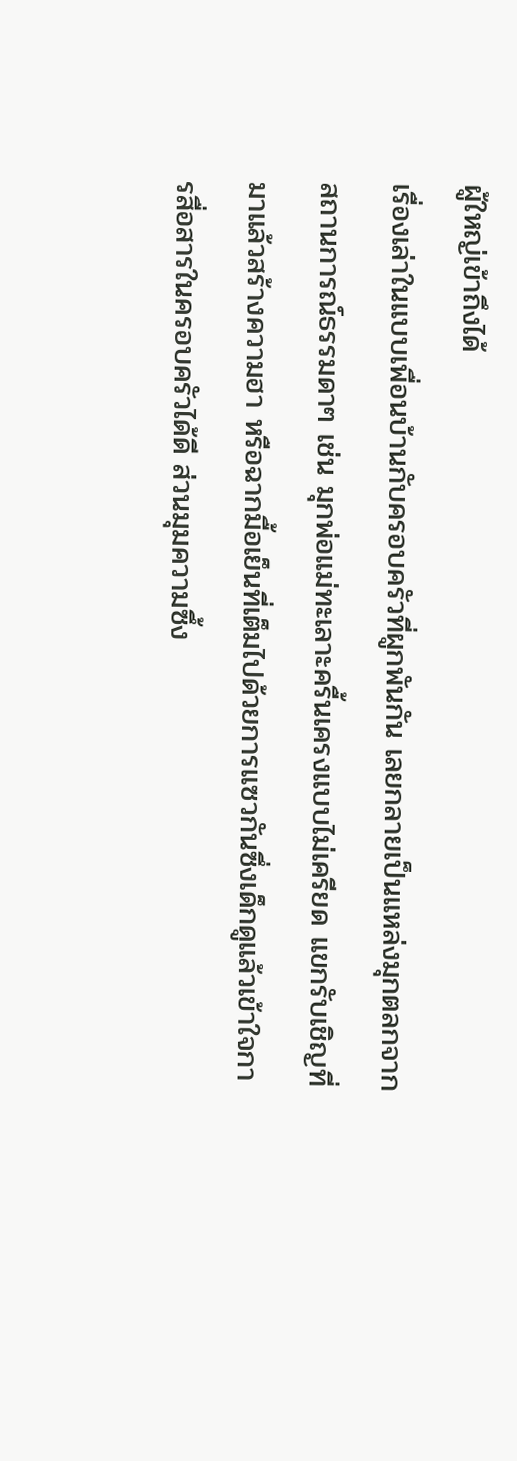ผู้ใหญ่เข้าถึงได้
เรื่องเล่าในแบบเพื่อนบ้านกับครอบครัวที่ผูกพันกัน เลยกลายเป็นแหล่งมุกตลกจากสถานการณ์ธรรมดาๆ เช่น มุกพ่อแม่ทะเลาะครื้นเครงแบบไม่เครียด แขกรับเชิญที่มาแล้วสร้างความฮา หรือฉากมื้อเย็นที่เต็มไปด้วยการแซวกันซึ่งเด็กดูแล้วเข้าใจการสื่อสารในครอบครัวได้ดี ส่วนมุมความซึ้ง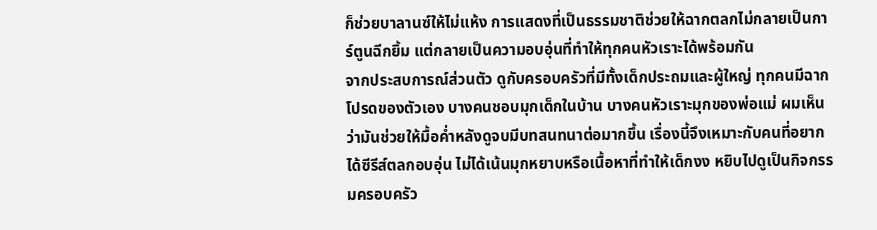ก็ช่วยบาลานซ์ให้ไม่แห้ง การแสดงที่เป็นธรรมชาติช่วยให้ฉากตลกไม่กลายเป็นการ์ตูนฉีกยิ้ม แต่กลายเป็นความอบอุ่นที่ทำให้ทุกคนหัวเราะได้พร้อมกัน
จากประสบการณ์ส่วนตัว ดูกับครอบครัวที่มีทั้งเด็กประถมและผู้ใหญ่ ทุกคนมีฉากโปรดของตัวเอง บางคนชอบมุกเด็กในบ้าน บางคนหัวเราะมุกของพ่อแม่ ผมเห็นว่ามันช่วยให้มื้อค่ำหลังดูจบมีบทสนทนาต่อมากขึ้น เรื่องนี้จึงเหมาะกับคนที่อยากได้ซีรีส์ตลกอบอุ่น ไม่ได้เน้นมุกหยาบหรือเนื้อหาที่ทำให้เด็กงง หยิบไปดูเป็นกิจกรรมครอบครัว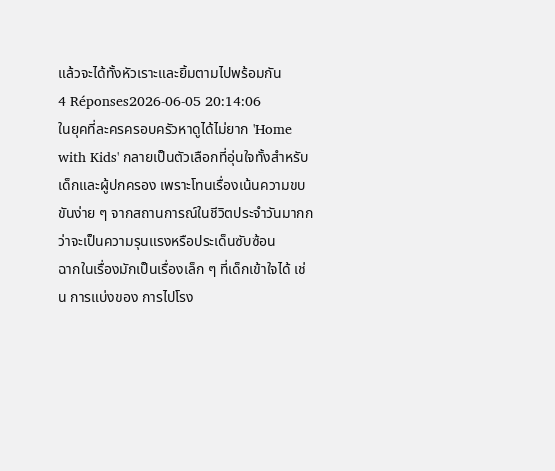แล้วจะได้ทั้งหัวเราะและยิ้มตามไปพร้อมกัน
4 Réponses2026-06-05 20:14:06
ในยุคที่ละครครอบครัวหาดูได้ไม่ยาก 'Home with Kids' กลายเป็นตัวเลือกที่อุ่นใจทั้งสำหรับเด็กและผู้ปกครอง เพราะโทนเรื่องเน้นความขบขันง่าย ๆ จากสถานการณ์ในชีวิตประจำวันมากกว่าจะเป็นความรุนแรงหรือประเด็นซับซ้อน
ฉากในเรื่องมักเป็นเรื่องเล็ก ๆ ที่เด็กเข้าใจได้ เช่น การแบ่งของ การไปโรง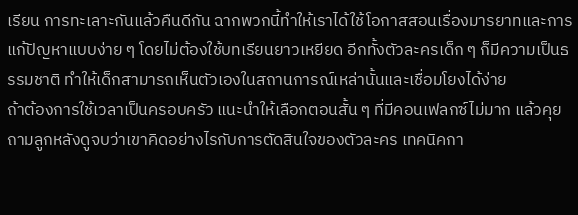เรียน การทะเลาะกันแล้วคืนดีกัน ฉากพวกนี้ทำให้เราได้ใช้โอกาสสอนเรื่องมารยาทและการแก้ปัญหาแบบง่าย ๆ โดยไม่ต้องใช้บทเรียนยาวเหยียด อีกทั้งตัวละครเด็ก ๆ ก็มีความเป็นธรรมชาติ ทำให้เด็กสามารถเห็นตัวเองในสถานการณ์เหล่านั้นและเชื่อมโยงได้ง่าย
ถ้าต้องการใช้เวลาเป็นครอบครัว แนะนำให้เลือกตอนสั้น ๆ ที่มีคอนเฟลกซ์ไม่มาก แล้วคุยถามลูกหลังดูจบว่าเขาคิดอย่างไรกับการตัดสินใจของตัวละคร เทคนิคกา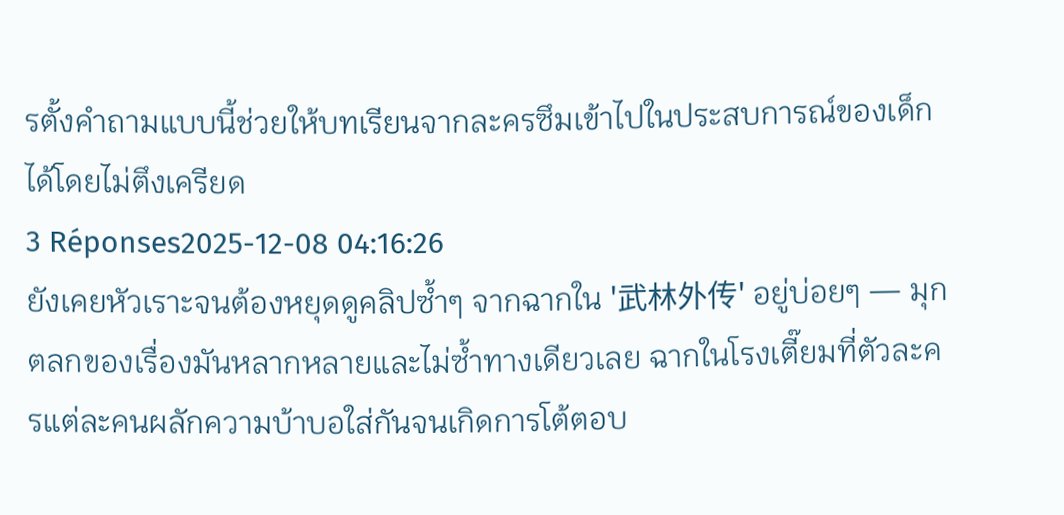รตั้งคำถามแบบนี้ช่วยให้บทเรียนจากละครซึมเข้าไปในประสบการณ์ของเด็กได้โดยไม่ตึงเครียด
3 Réponses2025-12-08 04:16:26
ยังเคยหัวเราะจนต้องหยุดดูคลิปซ้ำๆ จากฉากใน '武林外传' อยู่บ่อยๆ — มุกตลกของเรื่องมันหลากหลายและไม่ซ้ำทางเดียวเลย ฉากในโรงเตี๊ยมที่ตัวละครแต่ละคนผลักความบ้าบอใส่กันจนเกิดการโต้ตอบ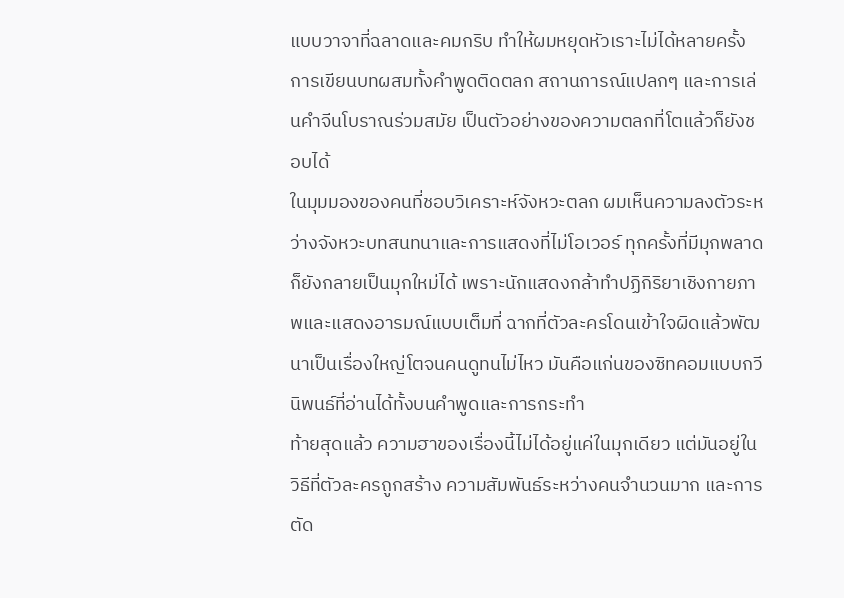แบบวาจาที่ฉลาดและคมกริบ ทำให้ผมหยุดหัวเราะไม่ได้หลายครั้ง การเขียนบทผสมทั้งคำพูดติดตลก สถานการณ์แปลกๆ และการเล่นคำจีนโบราณร่วมสมัย เป็นตัวอย่างของความตลกที่โตแล้วก็ยังชอบได้
ในมุมมองของคนที่ชอบวิเคราะห์จังหวะตลก ผมเห็นความลงตัวระหว่างจังหวะบทสนทนาและการแสดงที่ไม่โอเวอร์ ทุกครั้งที่มีมุกพลาดก็ยังกลายเป็นมุกใหม่ได้ เพราะนักแสดงกล้าทำปฏิกิริยาเชิงกายภาพและแสดงอารมณ์แบบเต็มที่ ฉากที่ตัวละครโดนเข้าใจผิดแล้วพัฒนาเป็นเรื่องใหญ่โตจนคนดูทนไม่ไหว มันคือแก่นของซิทคอมแบบกวีนิพนธ์ที่อ่านได้ทั้งบนคำพูดและการกระทำ
ท้ายสุดแล้ว ความฮาของเรื่องนี้ไม่ได้อยู่แค่ในมุกเดียว แต่มันอยู่ในวิธีที่ตัวละครถูกสร้าง ความสัมพันธ์ระหว่างคนจำนวนมาก และการตัด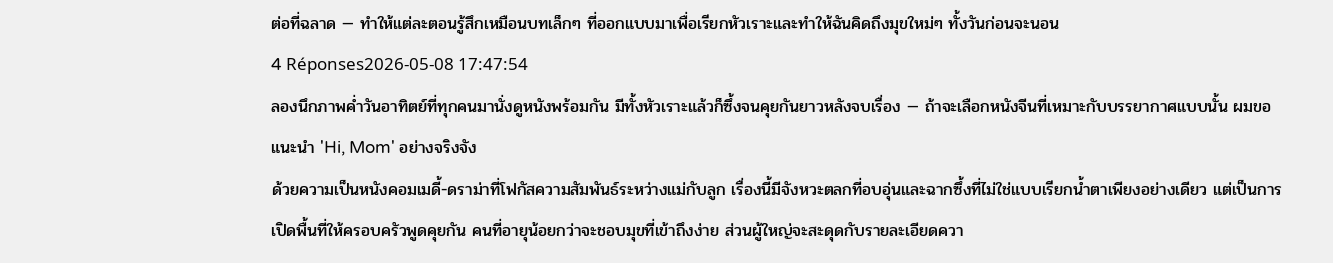ต่อที่ฉลาด — ทำให้แต่ละตอนรู้สึกเหมือนบทเล็กๆ ที่ออกแบบมาเพื่อเรียกหัวเราะและทำให้ฉันคิดถึงมุขใหม่ๆ ทั้งวันก่อนจะนอน
4 Réponses2026-05-08 17:47:54
ลองนึกภาพค่ำวันอาทิตย์ที่ทุกคนมานั่งดูหนังพร้อมกัน มีทั้งหัวเราะแล้วก็ซึ้งจนคุยกันยาวหลังจบเรื่อง — ถ้าจะเลือกหนังจีนที่เหมาะกับบรรยากาศแบบนั้น ผมขอแนะนำ 'Hi, Mom' อย่างจริงจัง
ด้วยความเป็นหนังคอมเมดี้-ดราม่าที่โฟกัสความสัมพันธ์ระหว่างแม่กับลูก เรื่องนี้มีจังหวะตลกที่อบอุ่นและฉากซึ้งที่ไม่ใช่แบบเรียกน้ำตาเพียงอย่างเดียว แต่เป็นการเปิดพื้นที่ให้ครอบครัวพูดคุยกัน คนที่อายุน้อยกว่าจะชอบมุขที่เข้าถึงง่าย ส่วนผู้ใหญ่จะสะดุดกับรายละเอียดควา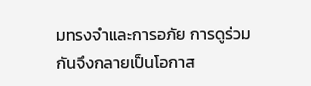มทรงจำและการอภัย การดูร่วมกันจึงกลายเป็นโอกาส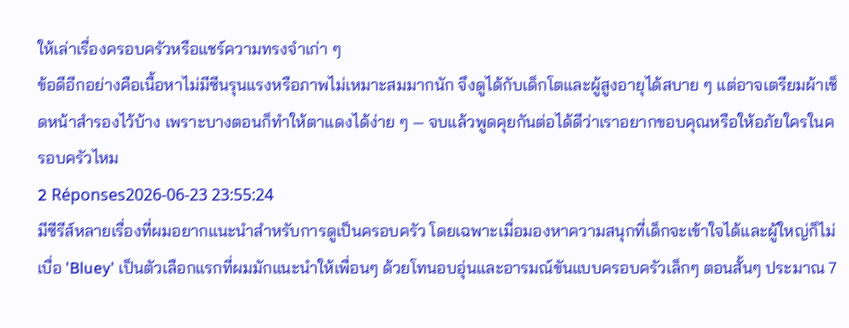ให้เล่าเรื่องครอบครัวหรือแชร์ความทรงจำเก่า ๆ
ข้อดีอีกอย่างคือเนื้อหาไม่มีซีนรุนแรงหรือภาพไม่เหมาะสมมากนัก จึงดูได้กับเด็กโตและผู้สูงอายุได้สบาย ๆ แต่อาจเตรียมผ้าเช็ดหน้าสำรองไว้บ้าง เพราะบางตอนก็ทำให้ตาแดงได้ง่าย ๆ — จบแล้วพูดคุยกันต่อได้ดีว่าเราอยากขอบคุณหรือให้อภัยใครในครอบครัวไหม
2 Réponses2026-06-23 23:55:24
มีซีรีส์หลายเรื่องที่ผมอยากแนะนำสำหรับการดูเป็นครอบครัว โดยเฉพาะเมื่อมองหาความสนุกที่เด็กจะเข้าใจได้และผู้ใหญ่ก็ไม่เบื่อ 'Bluey' เป็นตัวเลือกแรกที่ผมมักแนะนำให้เพื่อนๆ ด้วยโทนอบอุ่นและอารมณ์ขันแบบครอบครัวเล็กๆ ตอนสั้นๆ ประมาณ 7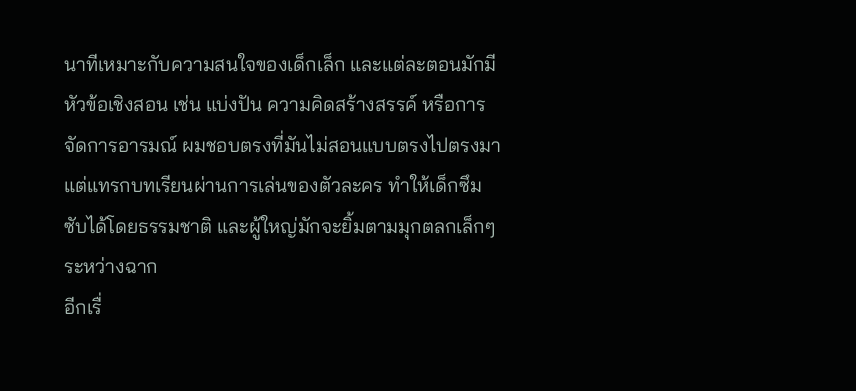นาทีเหมาะกับความสนใจของเด็กเล็ก และแต่ละตอนมักมีหัวข้อเชิงสอน เช่น แบ่งปัน ความคิดสร้างสรรค์ หรือการจัดการอารมณ์ ผมชอบตรงที่มันไม่สอนแบบตรงไปตรงมา แต่แทรกบทเรียนผ่านการเล่นของตัวละคร ทำให้เด็กซึมซับได้โดยธรรมชาติ และผู้ใหญ่มักจะยิ้มตามมุกตลกเล็กๆ ระหว่างฉาก
อีกเรื่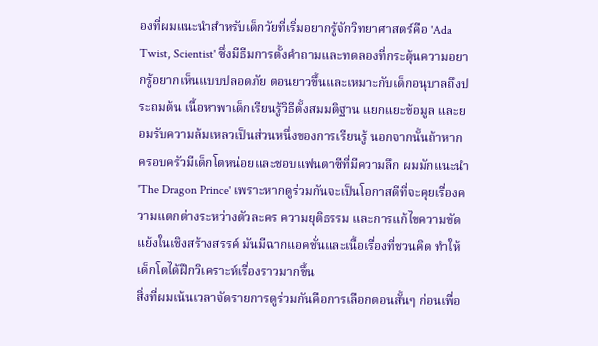องที่ผมแนะนำสำหรับเด็กวัยที่เริ่มอยากรู้จักวิทยาศาสตร์คือ 'Ada Twist, Scientist' ซึ่งมีธีมการตั้งคำถามและทดลองที่กระตุ้นความอยากรู้อยากเห็นแบบปลอดภัย ตอนยาวขึ้นและเหมาะกับเด็กอนุบาลถึงประถมต้น เนื้อหาพาเด็กเรียนรู้วิธีตั้งสมมติฐาน แยกแยะข้อมูล และยอมรับความล้มเหลวเป็นส่วนหนึ่งของการเรียนรู้ นอกจากนั้นถ้าหากครอบครัวมีเด็กโตหน่อยและชอบแฟนตาซีที่มีความลึก ผมมักแนะนำ 'The Dragon Prince' เพราะหากดูร่วมกันจะเป็นโอกาสดีที่จะคุยเรื่องความแตกต่างระหว่างตัวละคร ความยุติธรรม และการแก้ไขความขัดแย้งในเชิงสร้างสรรค์ มันมีฉากแอคชั่นและเนื้อเรื่องที่ชวนคิด ทำให้เด็กโตได้ฝึกวิเคราะห์เรื่องราวมากขึ้น
สิ่งที่ผมเน้นเวลาจัดรายการดูร่วมกันคือการเลือกตอนสั้นๆ ก่อนเพื่อ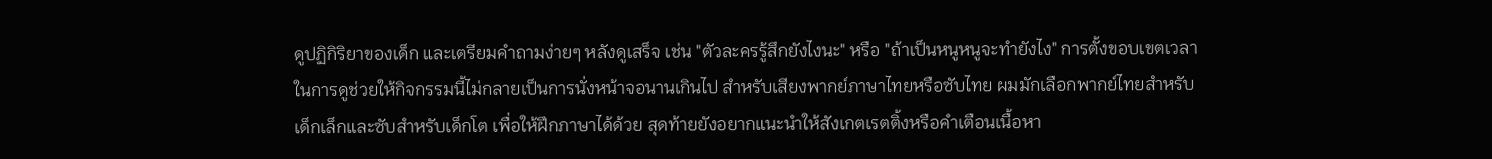ดูปฏิกิริยาของเด็ก และเตรียมคำถามง่ายๆ หลังดูเสร็จ เช่น "ตัวละครรู้สึกยังไงนะ" หรือ "ถ้าเป็นหนูหนูจะทำยังไง" การตั้งขอบเขตเวลาในการดูช่วยให้กิจกรรมนี้ไม่กลายเป็นการนั่งหน้าจอนานเกินไป สำหรับเสียงพากย์ภาษาไทยหรือซับไทย ผมมักเลือกพากย์ไทยสำหรับเด็กเล็กและซับสำหรับเด็กโต เพื่อให้ฝึกภาษาได้ด้วย สุดท้ายยังอยากแนะนำให้สังเกตเรตติ้งหรือคำเตือนเนื้อหา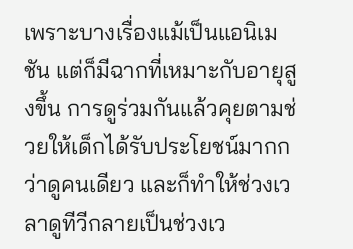เพราะบางเรื่องแม้เป็นแอนิเมชัน แต่ก็มีฉากที่เหมาะกับอายุสูงขึ้น การดูร่วมกันแล้วคุยตามช่วยให้เด็กได้รับประโยชน์มากกว่าดูคนเดียว และก็ทำให้ช่วงเวลาดูทีวีกลายเป็นช่วงเว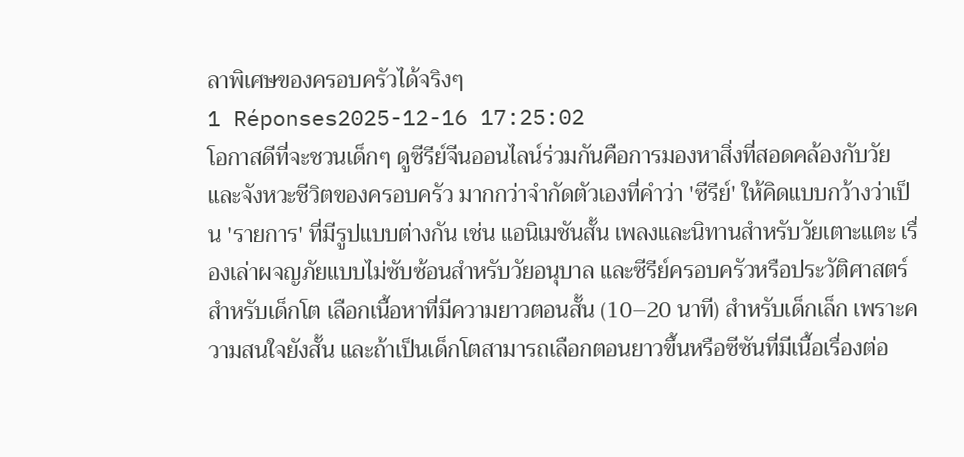ลาพิเศษของครอบครัวได้จริงๆ
1 Réponses2025-12-16 17:25:02
โอกาสดีที่จะชวนเด็กๆ ดูซีรีย์จีนออนไลน์ร่วมกันคือการมองหาสิ่งที่สอดคล้องกับวัยและจังหวะชีวิตของครอบครัว มากกว่าจำกัดตัวเองที่คำว่า 'ซีรีย์' ให้คิดแบบกว้างว่าเป็น 'รายการ' ที่มีรูปแบบต่างกัน เช่น แอนิเมชันสั้น เพลงและนิทานสำหรับวัยเตาะแตะ เรื่องเล่าผจญภัยแบบไม่ซับซ้อนสำหรับวัยอนุบาล และซีรีย์ครอบครัวหรือประวัติศาสตร์สำหรับเด็กโต เลือกเนื้อหาที่มีความยาวตอนสั้น (10–20 นาที) สำหรับเด็กเล็ก เพราะความสนใจยังสั้น และถ้าเป็นเด็กโตสามารถเลือกตอนยาวขึ้นหรือซีซันที่มีเนื้อเรื่องต่อ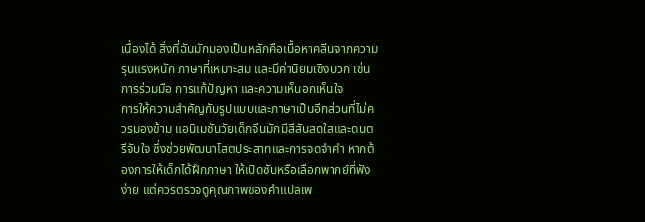เนื่องได้ สิ่งที่ฉันมักมองเป็นหลักคือเนื้อหาคลีนจากความรุนแรงหนัก ภาษาที่เหมาะสม และมีค่านิยมเชิงบวก เช่น การร่วมมือ การแก้ปัญหา และความเห็นอกเห็นใจ
การให้ความสำคัญกับรูปแบบและภาษาเป็นอีกส่วนที่ไม่ควรมองข้าม แอนิเมชันวัยเด็กจีนมักมีสีสันสดใสและดนตรีจับใจ ซึ่งช่วยพัฒนาโสตประสาทและการจดจำคำ หากต้องการให้เด็กได้ฝึกภาษา ให้เปิดซับหรือเลือกพากย์ที่ฟังง่าย แต่ควรตรวจดูคุณภาพของคำแปลเพ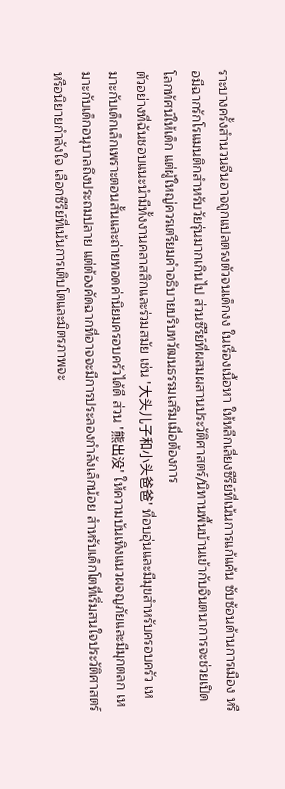ราะบางครั้งสำนวนจีนอาจถูกแปลตรงตัวจนเด็กงง ในเรื่องเนื้อหา ให้หลีกเลี่ยงซีรีย์ที่เน้นการแก้แค้น ซับซ้อนด้านการเมือง หรือมีฉากรักโรแมนติกสำหรับวัยรุ่นมากเกินไป ส่วนซีรีย์ที่ผสมผสานประวัติศาสตร์/นิทานพื้นบ้านเข้ากับจินตนาการจะช่วยเปิดโลกทัศน์ให้เด็ก แต่ผู้ใหญ่ควรเตรียมคำอธิบายบริบทวัฒนธรรมเสริมเมื่อต้องการ
ตัวอย่างที่ฉันชอบแนะนำมีทั้งงานคลาสสิกและร่วมสมัย เช่น '大头儿子和小头爸爸' ที่อบอุ่นและมีมุขสำหรับครอบครัว เหมาะกับเด็กเล็กเพราะตอนสั้นและถ่ายทอดค่านิยมครอบครัวได้ดี ส่วน '熊出没' ให้ความบันเทิงแนวผจญภัยและมีมุกตลก เหมาะกับเด็กอนุบาลถึงประถมปลาย แต่ต้องคัดฉากที่อาจจะมีการประลองกำลังเล็กน้อย สำหรับเด็กโตที่เริ่มสนใจประวัติศาสตร์หรือนิยายกำลังใจ เลือกซีรีย์ที่เน้นการเติบโตและมิตรภาพจะ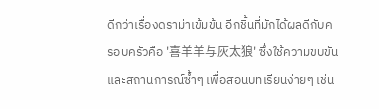ดีกว่าเรื่องดราม่าเข้มข้น อีกชิ้นที่มักได้ผลดีกับครอบครัวคือ '喜羊羊与灰太狼' ซึ่งใช้ความขบขันและสถานการณ์ซ้ำๆ เพื่อสอนบทเรียนง่ายๆ เช่น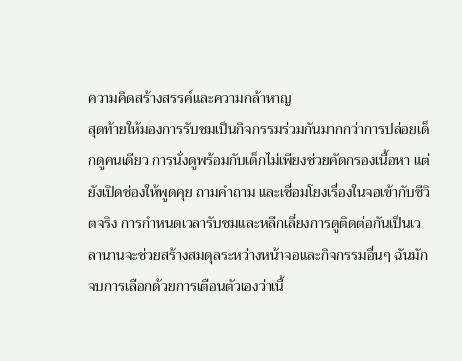ความคิดสร้างสรรค์และความกล้าหาญ
สุดท้ายให้มองการรับชมเป็นกิจกรรมร่วมกันมากกว่าการปล่อยเด็กดูคนเดียว การนั่งดูพร้อมกับเด็กไม่เพียงช่วยคัดกรองเนื้อหา แต่ยังเปิดช่องให้พูดคุย ถามคำถาม และเชื่อมโยงเรื่องในจอเข้ากับชีวิตจริง การกำหนดเวลารับชมและหลีกเลี่ยงการดูติดต่อกันเป็นเวลานานจะช่วยสร้างสมดุลระหว่างหน้าจอและกิจกรรมอื่นๆ ฉันมักจบการเลือกด้วยการเตือนตัวเองว่าเนื้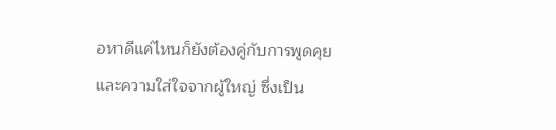อหาดีแค่ไหนก็ยังต้องคู่กับการพูดคุยและความใส่ใจจากผู้ใหญ่ ซึ่งเป็น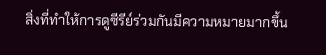สิ่งที่ทำให้การดูซีรีย์ร่วมกันมีความหมายมากขึ้น